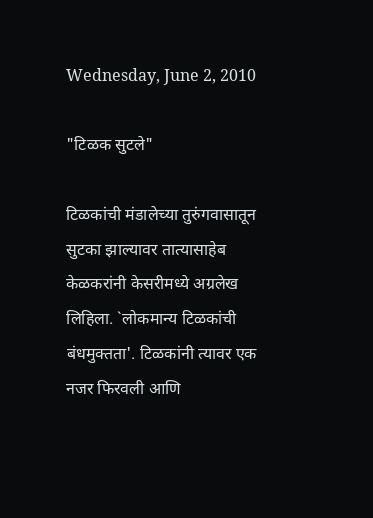Wednesday, June 2, 2010

"टिळक सुटले"

टिळकांची मंडालेच्या तुरुंगवासातून सुटका झाल्यावर तात्यासाहेब केळकरांनी केसरीमध्ये अग्रलेख लिहिला. `लोकमान्य टिळकांची बंधमुक्तता'. टिळकांनी त्यावर एक नजर फिरवली आणि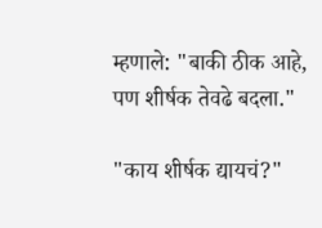म्हणाले: "बाकी ठीक आहे, पण शीर्षक तेवढे बदला."

"काय शीर्षक द्यायचं?"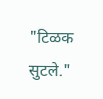"टिळक सुटले."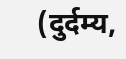(दुर्दम्य,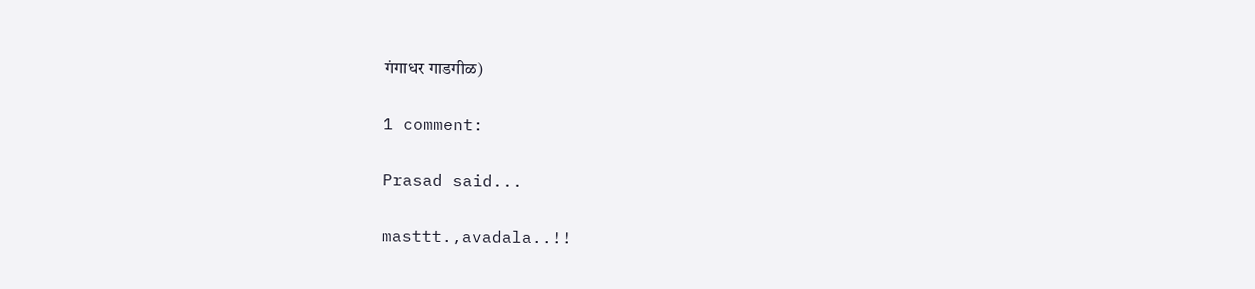गंगाधर गाडगीळ)

1 comment:

Prasad said...

masttt.,avadala..!!